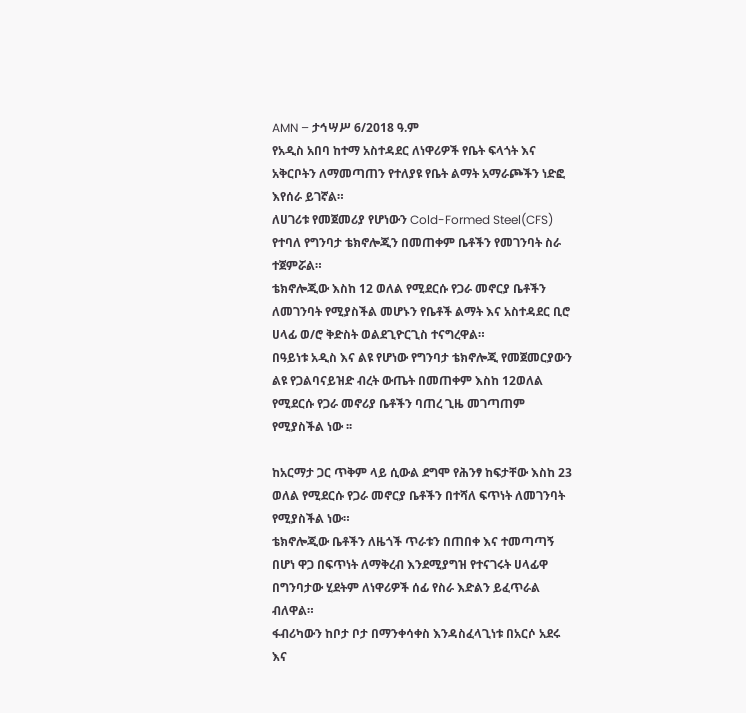AMN – ታኅሣሥ 6/2018 ዓ.ም
የአዲስ አበባ ከተማ አስተዳደር ለነዋሪዎች የቤት ፍላጎት እና አቅርቦትን ለማመጣጠን የተለያዩ የቤት ልማት አማራጮችን ነድፎ እየሰራ ይገኛል።
ለሀገሪቱ የመጀመሪያ የሆነውን Cold-Formed Steel(CFS) የተባለ የግንባታ ቴክኖሎጂን በመጠቀም ቤቶችን የመገንባት ስራ ተጀምሯል።
ቴክኖሎጂው እስከ 12 ወለል የሚደርሱ የጋራ መኖርያ ቤቶችን ለመገንባት የሚያስችል መሆኑን የቤቶች ልማት እና አስተዳደር ቢሮ ሀላፊ ወ/ሮ ቅድስት ወልደጊዮርጊስ ተናግረዋል።
በዓይነቱ አዲስ እና ልዩ የሆነው የግንባታ ቴክኖሎጂ የመጀመርያውን ልዩ የጋልባናይዝድ ብረት ውጤት በመጠቀም እስከ 12ወለል የሚደርሱ የጋራ መኖሪያ ቤቶችን ባጠረ ጊዜ መገጣጠም የሚያስችል ነው ፡፡

ከአርማታ ጋር ጥቅም ላይ ሲውል ደግሞ የሕንፃ ከፍታቸው እስከ 23 ወለል የሚደርሱ የጋራ መኖርያ ቤቶችን በተሻለ ፍጥነት ለመገንባት የሚያስችል ነው።
ቴክኖሎጂው ቤቶችን ለዜጎች ጥራቱን በጠበቀ እና ተመጣጣኝ በሆነ ዋጋ በፍጥነት ለማቅረብ እንደሚያግዝ የተናገሩት ሀላፊዋ በግንባታው ሂደትም ለነዋሪዎች ሰፊ የስራ እድልን ይፈጥራል ብለዋል።
ፋብሪካውን ከቦታ ቦታ በማንቀሳቀስ እንዳስፈላጊነቱ በአርሶ አደሩ እና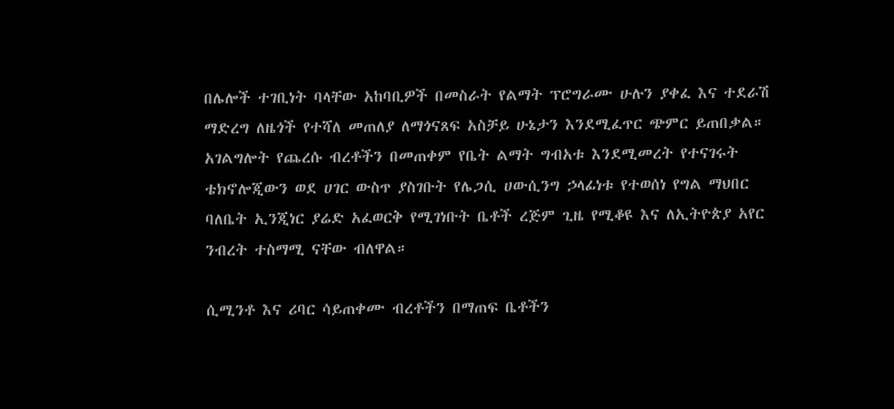በሌሎች ተገቢነት ባላቸው አከባቢዎች በመስራት የልማት ፕሮግራሙ ሁሉን ያቀፈ እና ተደራሽ ማድረግ ለዜጎች የተሻለ መጠለያ ለማጎናጸፍ አስቻይ ሁኔታን እንደሚፈጥር ጭምር ይጠበቃል።
አገልግሎት የጨረሱ ብረቶችን በመጠቀም የቤት ልማት ግብአቱ እንደሚመረት የተናገሩት ቴክኖሎጂውን ወደ ሀገር ውስጥ ያስገቡት የሌጋሲ ሀውሲንግ ኃላፊነቱ የተወሰነ የግል ማህበር ባለቤት ኢንጂነር ያሬድ አፈወርቅ የሚገነቡት ቤቶች ረጅም ጊዜ የሚቆዩ እና ለኢትዮጵያ አየር ንብረት ተስማሚ ናቸው ብለዋል።

ሲሚንቶ እና ሪባር ሳይጠቀሙ ብረቶችን በማጠፍ ቤቶችን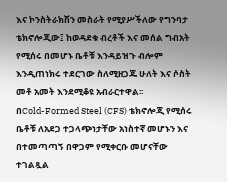እና ኮንስትራክሽን መስራት የሚያሥችለው የግንባታ ቴክኖሎጂው፤ ከወዳደቁ ብረቶች እና መሰል ግብአት የሚሰሩ በመሆኑ ቤቶቹ እንዳይዝጉ ብሎም እንዲጠነክሩ ተደርገው ስለሚዘጋጁ ሁለት እና ሶስት መቶ አመት እንደሚቆዩ አብራርተዋል፡፡
በCold-Formed Steel (CFS) ቴክኖሎጂ የሚሰሩ ቤቶቹ ለአደጋ ተጋላጭነታቸው አነስተኛ መሆኑን እና በተመጣጣኝ በዋጋም የሚቀርቡ መሆናቸው ተገልጿል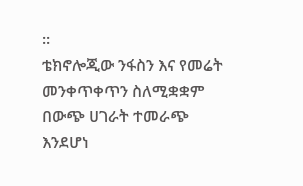።
ቴክኖሎጂው ንፋስን እና የመሬት መንቀጥቀጥን ስለሚቋቋም በውጭ ሀገራት ተመራጭ እንደሆነ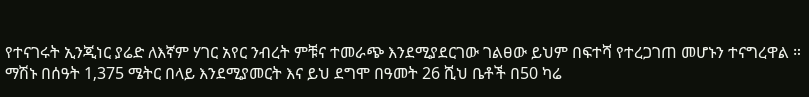የተናገሩት ኢንጂነር ያሬድ ለእኛም ሃገር አየር ንብረት ምቹና ተመራጭ እንደሚያደርገው ገልፀው ይህም በፍተሻ የተረጋገጠ መሆኑን ተናግረዋል ።
ማሽኑ በሰዓት 1‚375 ሜትር በላይ እንደሚያመርት እና ይህ ደግሞ በዓመት 26 ሺህ ቤቶች በ50 ካሬ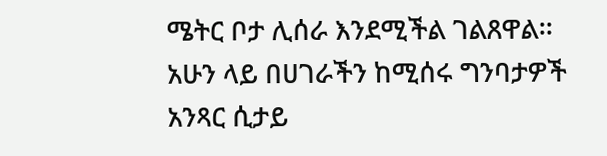ሜትር ቦታ ሊሰራ እንደሚችል ገልጸዋል፡፡
አሁን ላይ በሀገራችን ከሚሰሩ ግንባታዎች አንጻር ሲታይ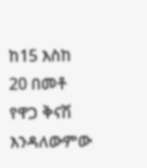ከ15 እስከ 20 በመቶ የዋጋ ቅናሽ እንዳለውምው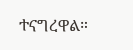ተናግረዋል።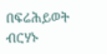በፍሬሕይወት ብርሃኑ